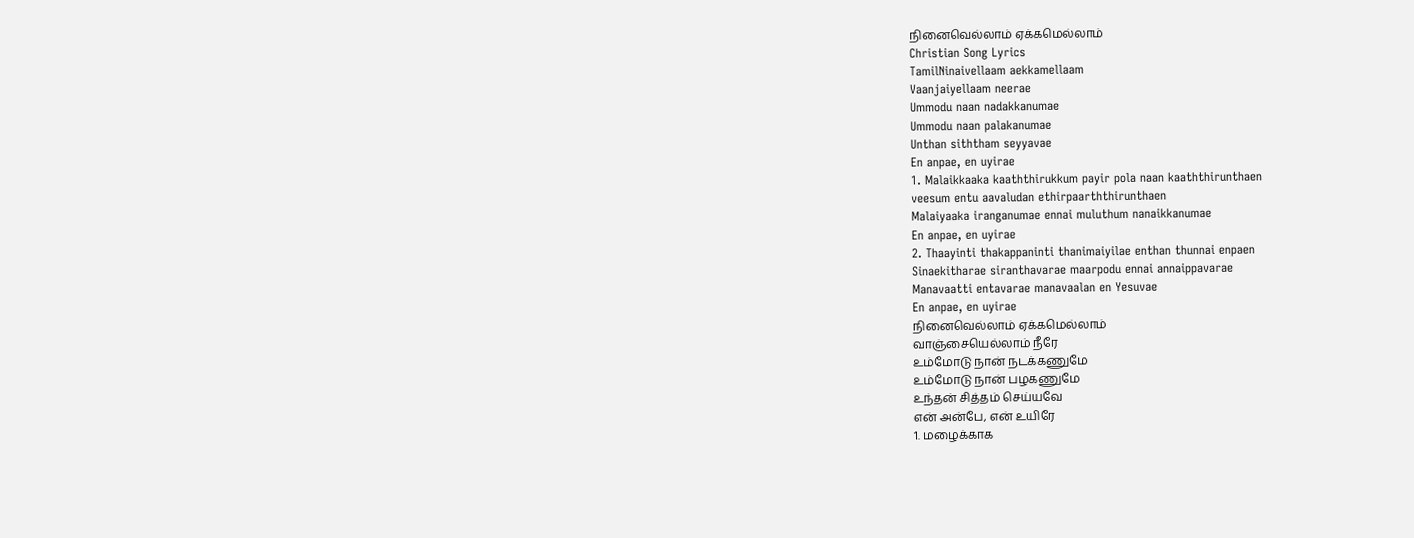நினைவெல்லாம் ஏக்கமெல்லாம்
Christian Song Lyrics
TamilNinaivellaam aekkamellaam
Vaanjaiyellaam neerae
Ummodu naan nadakkanumae
Ummodu naan palakanumae
Unthan siththam seyyavae
En anpae, en uyirae
1. Malaikkaaka kaaththirukkum payir pola naan kaaththirunthaen
veesum entu aavaludan ethirpaarththirunthaen
Malaiyaaka iranganumae ennai muluthum nanaikkanumae
En anpae, en uyirae
2. Thaayinti thakappaninti thanimaiyilae enthan thunnai enpaen
Sinaekitharae siranthavarae maarpodu ennai annaippavarae
Manavaatti entavarae manavaalan en Yesuvae
En anpae, en uyirae
நினைவெல்லாம் ஏக்கமெல்லாம்
வாஞ்சையெல்லாம் நீரே
உம்மோடு நான் நடக்கணுமே
உம்மோடு நான் பழகணுமே
உந்தன் சித்தம் செய்யவே
என் அன்பே, என் உயிரே
1. மழைக்காக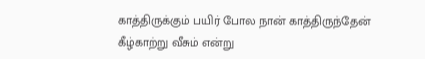காத்திருக்கும் பயிர் போல நான் காத்திருந்தேன்
கீழ்காற்று வீசும் என்று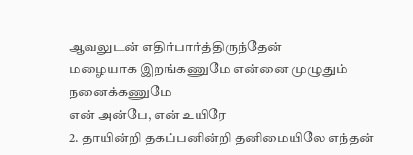ஆவலுடன் எதிர்பார்த்திருந்தேன்
மழையாக இறங்கணுமே என்னை முழுதும் நனைக்கணுமே
என் அன்பே, என் உயிரே
2. தாயின்றி தகப்பனின்றி தனிமையிலே எந்தன்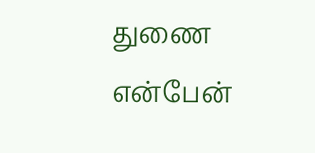துணை என்பேன்